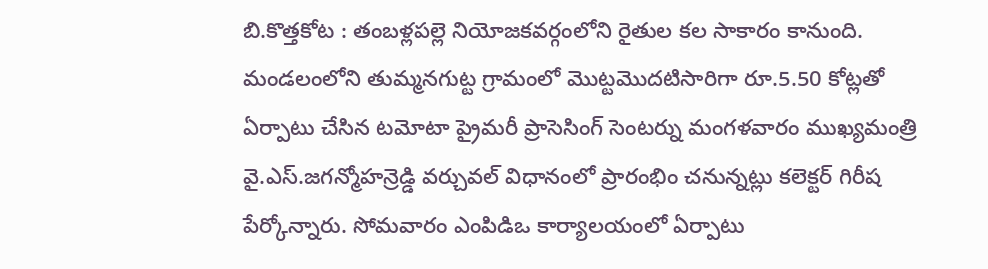బి.కొత్తకోట : తంబళ్లపల్లె నియోజకవర్గంలోని రైతుల కల సాకారం కానుంది. మండలంలోని తుమ్మనగుట్ట గ్రామంలో మొట్టమొదటిసారిగా రూ.5.50 కోట్లతో ఏర్పాటు చేసిన టమోటా ప్రైమరీ ప్రాసెసింగ్ సెంటర్ను మంగళవారం ముఖ్యమంత్రి వై.ఎస్.జగన్మోహన్రెడ్డి వర్చువల్ విధానంలో ప్రారంభిం చనున్నట్లు కలెక్టర్ గిరీష పేర్కోన్నారు. సోమవారం ఎంపిడిఒ కార్యాలయంలో ఏర్పాటు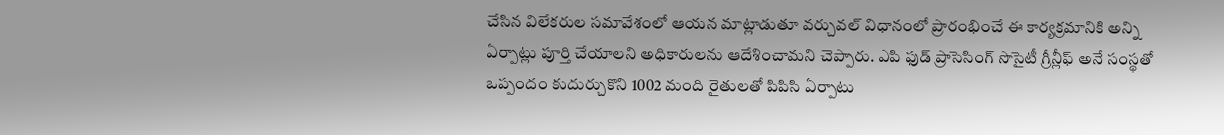చేసిన విలేకరుల సమావేశంలో ఆయన మాట్లాడుతూ వర్చువల్ విధానంలో ప్రారంభించే ఈ కార్యక్రమానికి అన్ని ఏర్పాట్లు పూర్తి చేయాలని అధికారులను ఆదేశించామని చెప్పారు. ఎపి ఫుడ్ ప్రాసెసింగ్ సొసైటీ గ్రీన్లీఫ్ అనే సంస్థతో ఒప్పందం కుదుర్చుకొని 1002 మంది రైతులతో పిపిసి ఏర్పాటు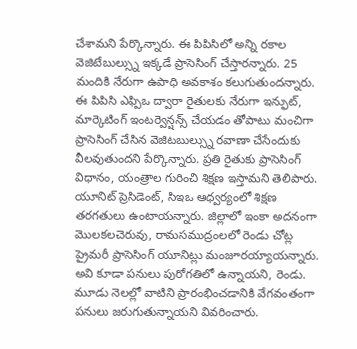చేశామని పేర్కొన్నారు. ఈ పిపిసిలో అన్ని రకాల వెజిటేబుల్స్ను ఇక్కడే ప్రాసెసింగ్ చేస్తారన్నారు. 25 మందికి నేరుగా ఉపాధి అవకాశం కలుగుతుందన్నారు. ఈ పిపిసి ఎఫ్పిఒ ద్వారా రైతులకు నేరుగా ఇన్ఫుట్, మార్కెటింగ్ ఇంటర్వెన్షన్స్ చేయడం తోపాటు మంచిగా ప్రాసెసింగ్ చేసిన వెజిటబుల్స్ను రవాణా చేసేందుకు వీలవుతుందని పేర్కొన్నారు. ప్రతి రైతుకు ప్రాసెసింగ్ విధానం, యంత్రాల గురించి శిక్షణ ఇస్తామని తెలిపారు. యూనిట్ ప్రెసిడెంట్, సిఇఒ ఆధ్వర్యంలో శిక్షణ తరగతులు ఉంటాయన్నారు. జిల్లాలో ఇంకా అదనంగా మొలకలచెరువు, రామసముద్రంలలో రెండు చోట్ల ప్రైమరీ ప్రాసెసింగ్ యూనిట్లు మంజూరయ్యాయన్నారు. అవి కూడా పనులు పురోగతిలో ఉన్నాయని, రెండు. మూడు నెలల్లో వాటిని ప్రారంభించడానికి వేగవంతంగా పనులు జరుగుతున్నాయని వివరించారు.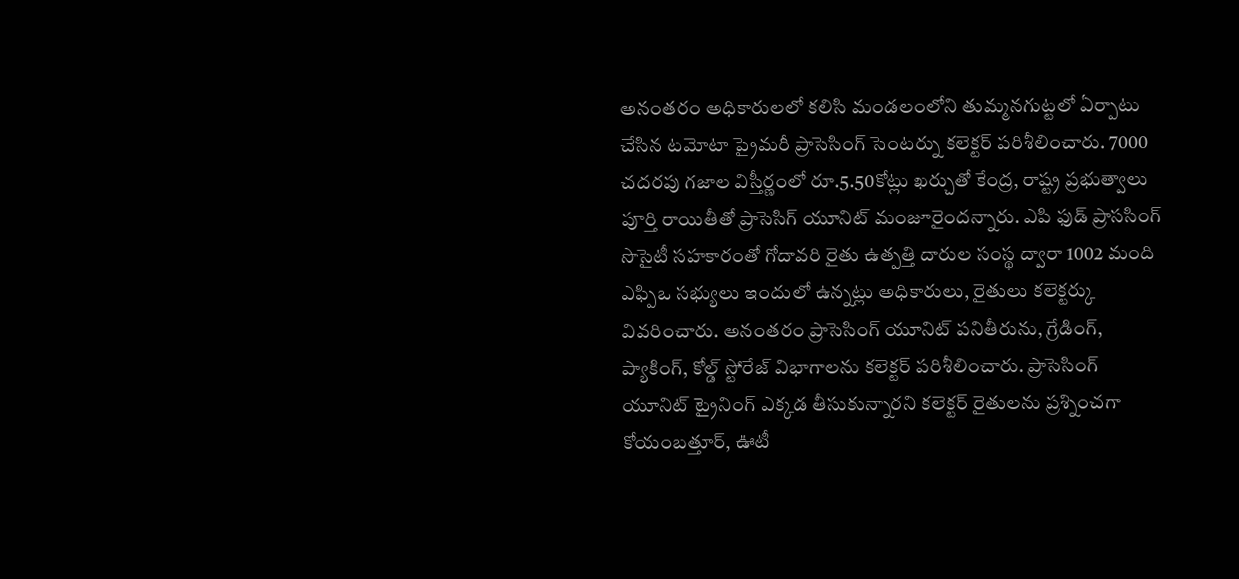అనంతరం అధికారులలో కలిసి మండలంలోని తుమ్మనగుట్టలో ఏర్పాటు చేసిన టమోటా ప్రైమరీ ప్రాసెసింగ్ సెంటర్ను కలెక్టర్ పరిశీలించారు. 7000 చదరపు గజాల విస్తీర్ణంలో రూ.5.50కోట్లు ఖర్చుతో కేంద్ర, రాష్ట్ర ప్రభుత్వాలు పూర్తి రాయితీతో ప్రాసెసిగ్ యూనిట్ మంజూరైందన్నారు. ఎపి ఫుడ్ ప్రాససింగ్ సొసైటీ సహకారంతో గోదావరి రైతు ఉత్పత్తి దారుల సంస్థ ద్వారా 1002 మంది ఎఫ్పిఒ సభ్యులు ఇందులో ఉన్నట్లు అధికారులు, రైతులు కలెక్టర్కు వివరించారు. అనంతరం ప్రాసెసింగ్ యూనిట్ పనితీరును, గ్రేడింగ్, ప్యాకింగ్, కోల్డ్ స్టోరేజ్ విభాగాలను కలెక్టర్ పరిశీలించారు. ప్రాసెసింగ్ యూనిట్ ట్రైనింగ్ ఎక్కడ తీసుకున్నారని కలెక్టర్ రైతులను ప్రశ్నించగా కోయంబత్తూర్, ఊటీ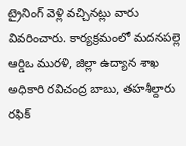ట్రైనింగ్ వెళ్లి వచ్చినట్లు వారు వివరించారు. కార్యక్రమంలో మదనపల్లె ఆర్డిఒ మురళి, జిల్లా ఉద్యాన శాఖ అధికారి రవిచంద్ర బాబు, తహశీల్దారు రఫిక్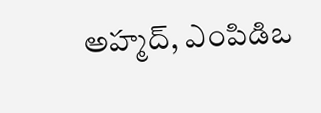అహ్మద్, ఎంపిడిఒ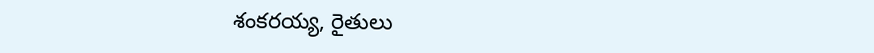శంకరయ్య, రైతులు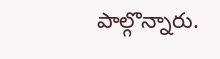పాల్గొన్నారు.